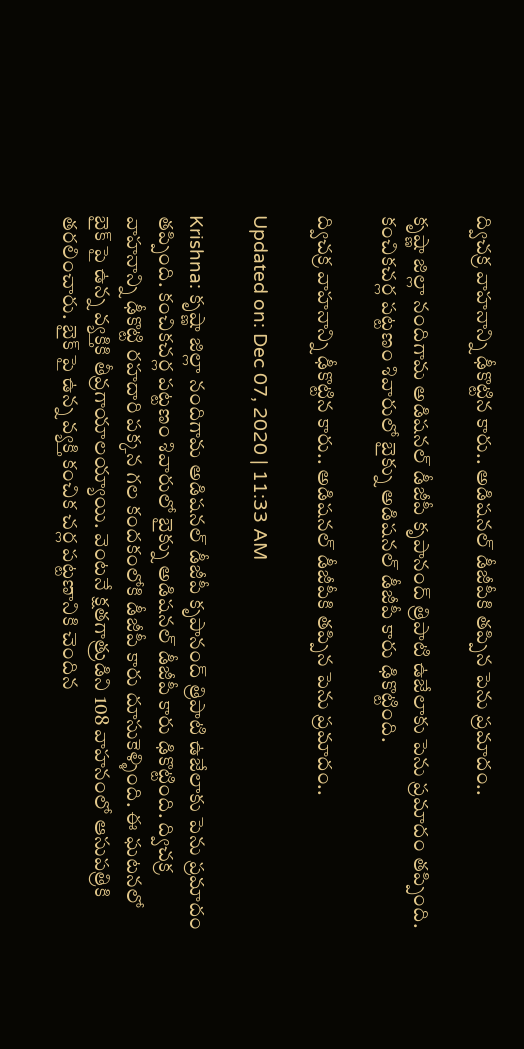ద్విచక్ర వాహనాన్ని ఢీకొట్టిన కారు.. అడిషనల్ డీజీపీకి తప్పిన పెను ప్రమాదం..

కృష్ణా జిల్లా నందిగామ అడిషనల్ డీజీపీ కృపానంద్ త్రిపాటి ఉజేలాకు పెను ప్రమాదం తప్పింది. కంచికచర్ల పట్టణం శివారులో బైక్ను అడిషనల్ డీజీపీ కారు ఢికొట్టింది.

ద్విచక్ర వాహనాన్ని ఢీకొట్టిన కారు.. అడిషనల్ డీజీపీకి తప్పిన పెను ప్రమాదం..

Updated on: Dec 07, 2020 | 11:33 AM

Krishna: కృష్ణా జిల్లా నందిగామ అడిషనల్ డీజీపీ కృపానంద్ త్రిపాటి ఉజేలాకు పెను ప్రమాదం తప్పింది. కంచికచర్ల పట్టణం శివారులో బైక్ను అడిషనల్ డీజీపీ కారు ఢికొట్టింది. ద్విచక్ర వాహనాన్ని ఢీకొట్టి రహదారి పక్కన గల కందకంలోకి డీజీపీ కారు దూసుకెళ్ళింది. ఈ ఘటనలో బైక్ పై ఉన్న వ్యక్తికి తీవ్రగాయాలయ్యాయి. వెంటనే క్షతగాత్రుడిని 108 వాహనంలో ఆసుపత్రికి తరలించారు. బైక్ పై ఉన్న వ్యక్తి కంచిక చర్ల పట్టణానికి చెందిన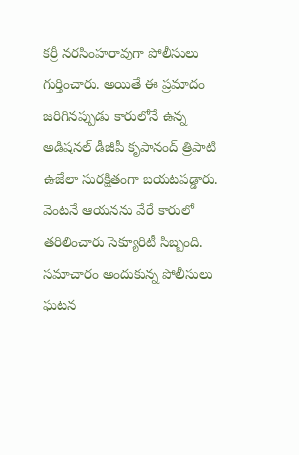కర్రీ నరసింహరావుగా పోలీసులు గుర్తించారు. అయితే ఈ ప్రమాదం జరిగినప్పుడు కారులోనే ఉన్న అడిషనల్ డీజీపీ కృపానంద్ త్రిపాటి ఉజేలా సురక్షితంగా బయటపడ్డారు. వెంటనే ఆయనను వేరే కారులో తరిలించారు సెక్యూరిటీ సిబ్బంది. సమాచారం అందుకున్న పోలీసులు ఘటన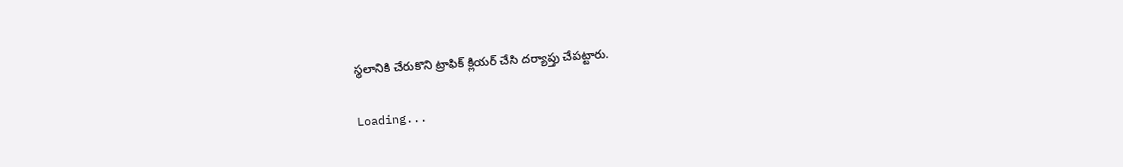స్థలానికి చేరుకొని ట్రాఫిక్ క్లియర్ చేసి దర్యాప్తు చేపట్టారు.

Loading...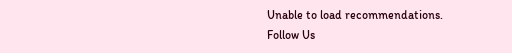Unable to load recommendations.
Follow Us